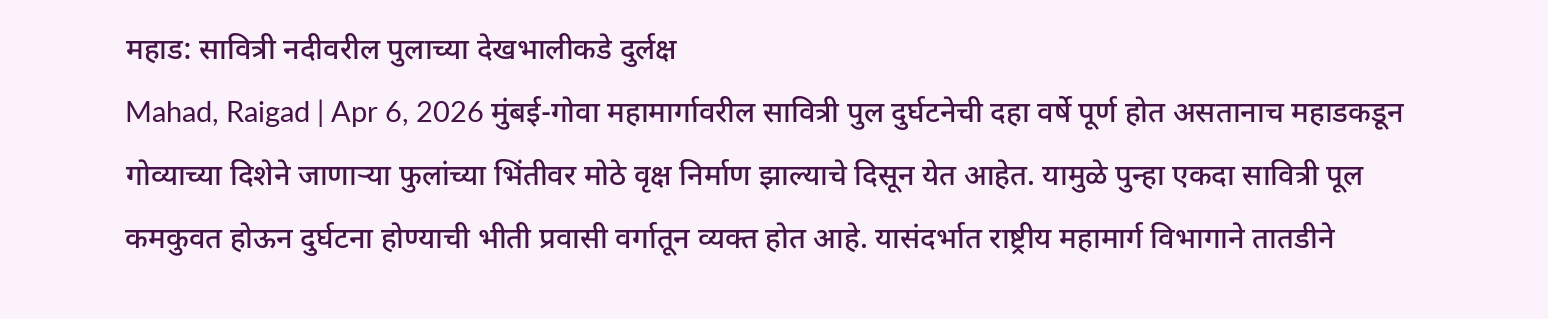महाड: सावित्री नदीवरील पुलाच्या देखभालीकडे दुर्लक्ष
Mahad, Raigad | Apr 6, 2026 मुंबई-गोवा महामार्गावरील सावित्री पुल दुर्घटनेची दहा वर्षे पूर्ण होत असतानाच महाडकडून गोव्याच्या दिशेने जाणाऱ्या फुलांच्या भिंतीवर मोठे वृक्ष निर्माण झाल्याचे दिसून येत आहेत. यामुळे पुन्हा एकदा सावित्री पूल कमकुवत होऊन दुर्घटना होण्याची भीती प्रवासी वर्गातून व्यक्त होत आहे. यासंदर्भात राष्ट्रीय महामार्ग विभागाने तातडीने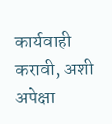कार्यवाही करावी, अशी अपेक्षा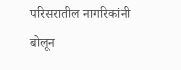परिसरातील नागरिकांनी बोलून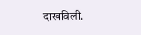दाखविली.